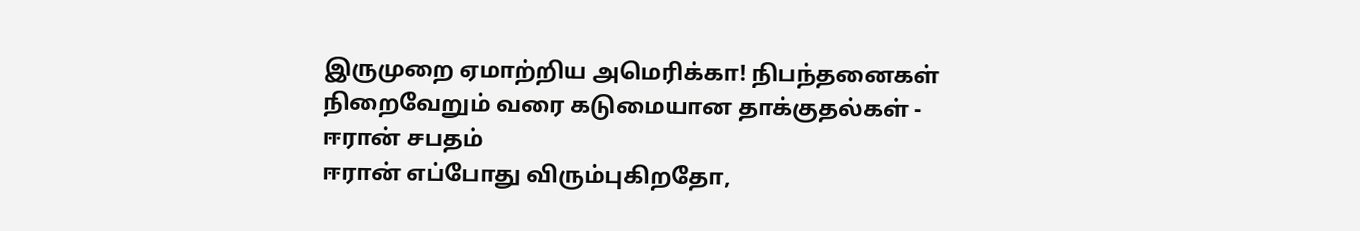இருமுறை ஏமாற்றிய அமெரிக்கா! நிபந்தனைகள் நிறைவேறும் வரை கடுமையான தாக்குதல்கள் - ஈரான் சபதம்
ஈரான் எப்போது விரும்புகிறதோ,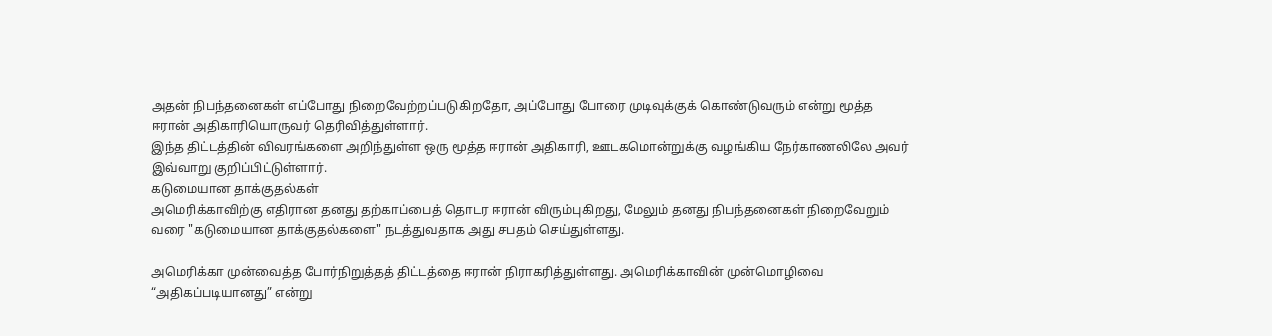அதன் நிபந்தனைகள் எப்போது நிறைவேற்றப்படுகிறதோ, அப்போது போரை முடிவுக்குக் கொண்டுவரும் என்று மூத்த ஈரான் அதிகாரியொருவர் தெரிவித்துள்ளார்.
இந்த திட்டத்தின் விவரங்களை அறிந்துள்ள ஒரு மூத்த ஈரான் அதிகாரி, ஊடகமொன்றுக்கு வழங்கிய நேர்காணலிலே அவர் இவ்வாறு குறிப்பிட்டுள்ளார்.
கடுமையான தாக்குதல்கள்
அமெரிக்காவிற்கு எதிரான தனது தற்காப்பைத் தொடர ஈரான் விரும்புகிறது, மேலும் தனது நிபந்தனைகள் நிறைவேறும் வரை "கடுமையான தாக்குதல்களை" நடத்துவதாக அது சபதம் செய்துள்ளது.

அமெரிக்கா முன்வைத்த போர்நிறுத்தத் திட்டத்தை ஈரான் நிராகரித்துள்ளது. அமெரிக்காவின் முன்மொழிவை “அதிகப்படியானது” என்று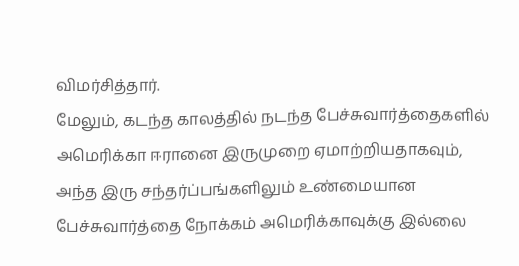விமர்சித்தார்.
மேலும், கடந்த காலத்தில் நடந்த பேச்சுவார்த்தைகளில் அமெரிக்கா ஈரானை இருமுறை ஏமாற்றியதாகவும், அந்த இரு சந்தர்ப்பங்களிலும் உண்மையான பேச்சுவார்த்தை நோக்கம் அமெரிக்காவுக்கு இல்லை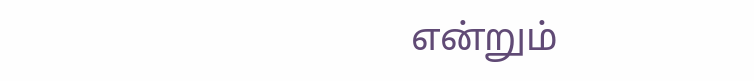என்றும்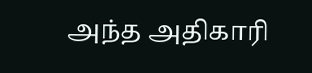அந்த அதிகாரி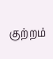குற்றம்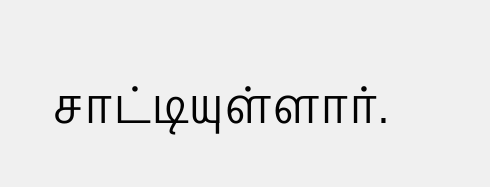சாட்டியுள்ளார்.